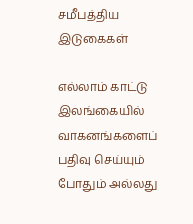சமீபத்திய இடுகைகள்

எல்லாம் காட்டு
இலங்கையில் வாகனங்களைப் பதிவு செய்யும் போதும் அல்லது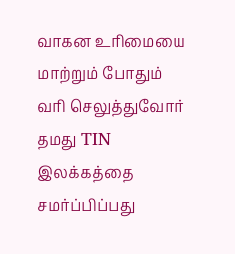வாகன உரிமையை மாற்றும் போதும் வரி செலுத்துவோர் தமது TIN இலக்கத்தை சமர்ப்பிப்பது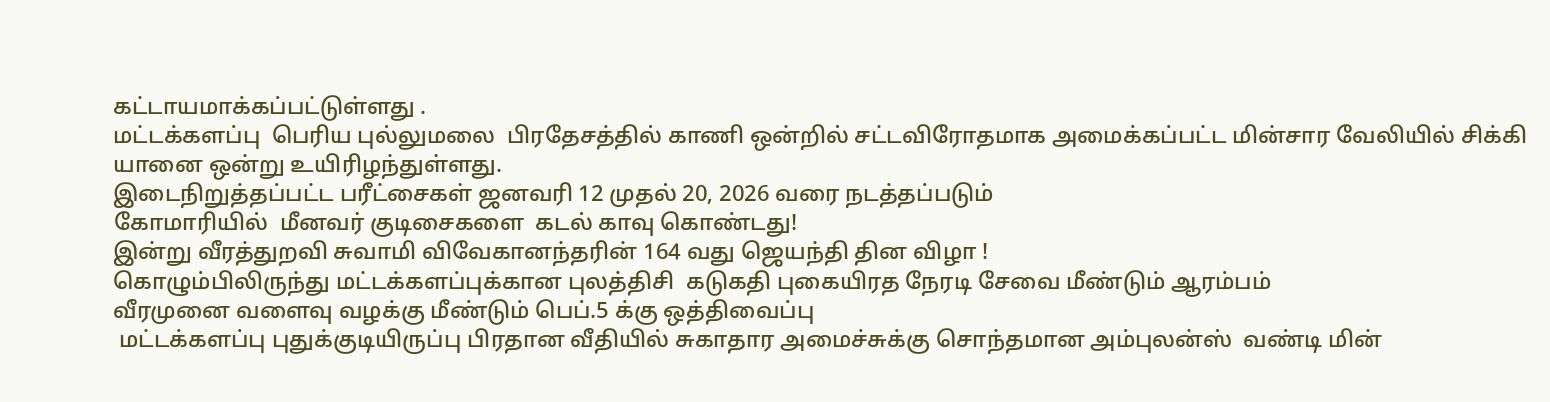கட்டாயமாக்கப்பட்டுள்ளது .
மட்டக்களப்பு  பெரிய புல்லுமலை  பிரதேசத்தில் காணி ஒன்றில் சட்டவிரோதமாக அமைக்கப்பட்ட மின்சார வேலியில் சிக்கி யானை ஒன்று உயிரிழந்துள்ளது.
இடைநிறுத்தப்பட்ட பரீட்சைகள் ஜனவரி 12 முதல் 20, 2026 வரை நடத்தப்படும்
கோமாரியில்  மீனவர் குடிசைகளை  கடல் காவு கொண்டது!
இன்று வீரத்துறவி சுவாமி விவேகானந்தரின் 164 வது ஜெயந்தி தின விழா !
கொழும்பிலிருந்து மட்டக்களப்புக்கான புலத்திசி  கடுகதி புகையிரத நேரடி சேவை மீண்டும் ஆரம்பம்
வீரமுனை வளைவு வழக்கு மீண்டும் பெப்.5 க்கு ஒத்திவைப்பு
 மட்டக்களப்பு புதுக்குடியிருப்பு பிரதான வீதியில் சுகாதார அமைச்சுக்கு சொந்தமான அம்புலன்ஸ்  வண்டி மின்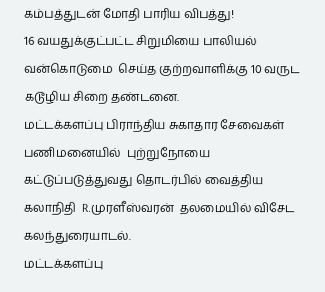கம்பத்துடன் மோதி பாரிய விபத்து!
16 வயதுக்குட்பட்ட சிறுமியை பாலியல் வன்கொடுமை  செய்த குற்றவாளிக்கு 10 வருட கடூழிய சிறை தண்டனை.
மட்டக்களப்பு பிராந்திய சுகாதார சேவைகள் பணிமனையில்  புற்றுநோயை கட்டுப்படுத்துவது தொடர்பில் வைத்திய கலாநிதி  R.முரளீஸ்வரன்  தலமையில் விசேட கலந்துரையாடல்.
மட்டக்களப்பு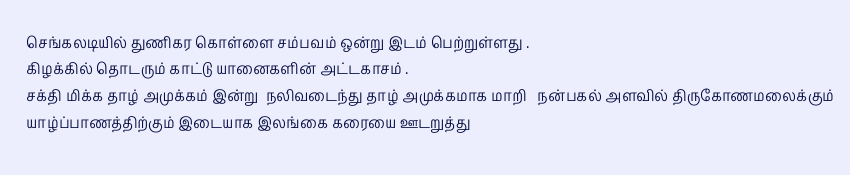செங்கலடியில் துணிகர கொள்ளை சம்பவம் ஒன்று இடம் பெற்றுள்ளது .
கிழக்கில் தொடரும் காட்டு யானைகளின் அட்டகாசம் .
சக்தி மிக்க தாழ் அமுக்கம் இன்று  நலிவடைந்து தாழ் அமுக்கமாக மாறி   நன்பகல் அளவில் திருகோணமலைக்கும் யாழ்ப்பாணத்திற்கும் இடையாக இலங்கை கரையை ஊடறுத்து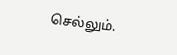செல்லும்.